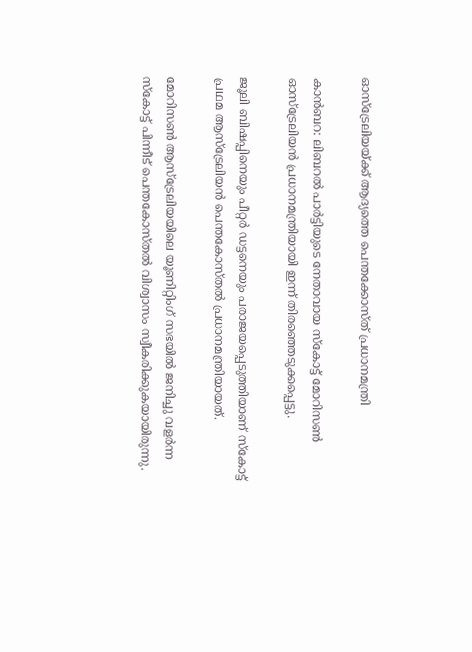ഓസ്ട്രേലിയയ്ക്ക് ആദ്യത്തെ പെന്തക്കോസ്ത് പ്രധാനമന്ത്രി

കാൻബറ: ലിബറൽ പാർട്ടിയുടെ നേതാവായ സ്കോട്ട് മോറിസൺ ഓസ്ട്രേലിയൻ പ്രധാനമന്ത്രിയായി ഇന്ന് തിരഞ്ഞെടുക്കപ്പെട്ടു.

ജൂലി ബിഷപ്പിനെയും പീറ്റർ ഡട്ടനെയും പരാജയപ്പെടുത്തിയാണ് സ്കോട്ട് പ്രഥമ ആസ്ട്രേലിയൻ പെന്തകോസ്തൽ പ്രധാനമന്ത്രിയായത്.

മോറിസൺ ആസ്ട്രേലിയയിലെ യൂണിറ്റിംഗ് സഭയിൽ ജനിച്ചു വളർന്ന സ്കോട്ട് പിന്നീട് പെന്തകോസ്തൽ വിശ്വാസം സ്വീകരിക്കുകയായിരുന്നു.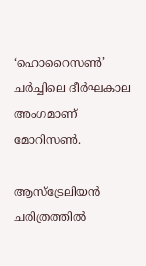‘ഹൊറൈസൺ’ ചർച്ചിലെ ദീർഘകാല അംഗമാണ് മോറിസൺ.

ആസ്ട്രേലിയൻ ചരിത്രത്തിൽ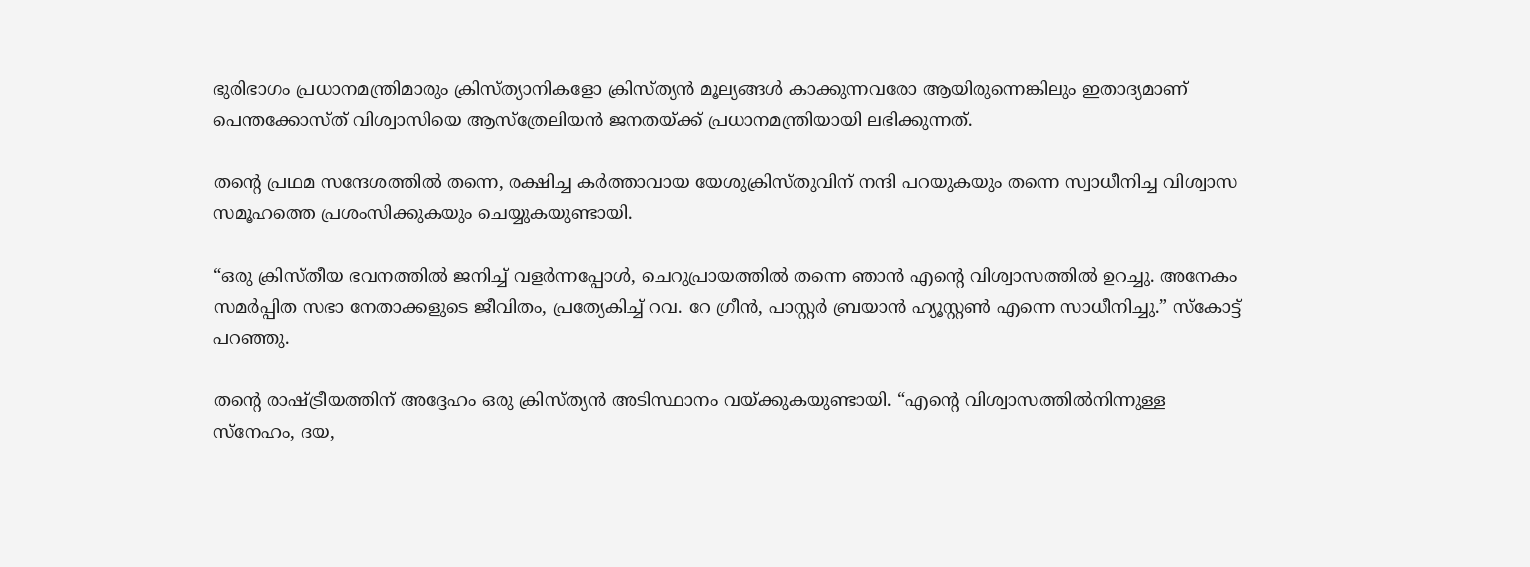ഭുരിഭാഗം പ്രധാനമന്ത്രിമാരും ക്രിസ്ത്യാനികളോ ക്രിസ്ത്യൻ മൂല്യങ്ങൾ കാക്കുന്നവരോ ആയിരുന്നെങ്കിലും ഇതാദ്യമാണ് പെന്തക്കോസ്ത് വിശ്വാസിയെ ആസ്ത്രേലിയൻ ജനതയ്ക്ക് പ്രധാനമന്ത്രിയായി ലഭിക്കുന്നത്.

തന്റെ പ്രഥമ സന്ദേശത്തിൽ തന്നെ, രക്ഷിച്ച കർത്താവായ യേശുക്രിസ്തുവിന് നന്ദി പറയുകയും തന്നെ സ്വാധീനിച്ച വിശ്വാസ സമൂഹത്തെ പ്രശംസിക്കുകയും ചെയ്യുകയുണ്ടായി.

“ഒരു ക്രിസ്തീയ ഭവനത്തിൽ ജനിച്ച് വളർന്നപ്പോൾ, ചെറുപ്രായത്തിൽ തന്നെ ഞാൻ എന്റെ വിശ്വാസത്തിൽ ഉറച്ചു. അനേകം സമർപ്പിത സഭാ നേതാക്കളുടെ ജീവിതം, പ്രത്യേകിച്ച് റവ. റേ ഗ്രീൻ, പാസ്റ്റർ ബ്രയാൻ ഹ്യൂസ്റ്റൺ എന്നെ സാധീനിച്ചു.” സ്കോട്ട് പറഞ്ഞു.

തന്റെ രാഷ്ട്രീയത്തിന് അദ്ദേഹം ഒരു ക്രിസ്ത്യൻ അടിസ്ഥാനം വയ്ക്കുകയുണ്ടായി. “എന്റെ വിശ്വാസത്തിൽനിന്നുള്ള സ്നേഹം, ദയ,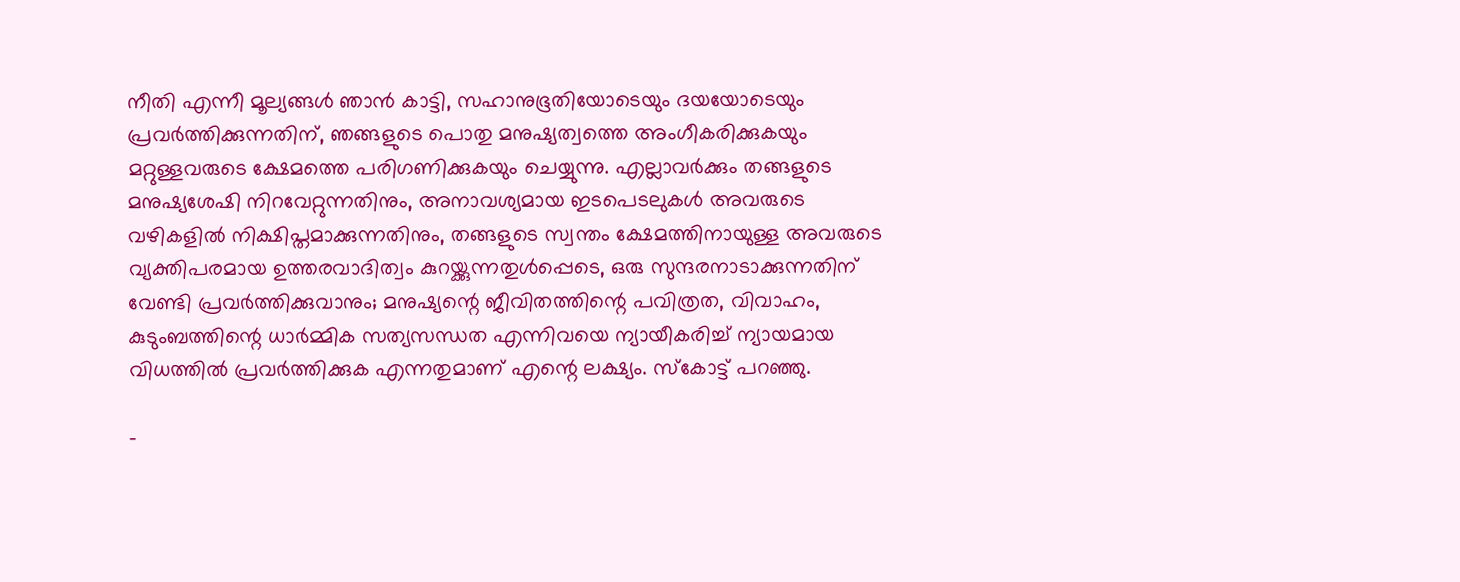നീതി എന്നീ മൂല്യങ്ങൾ ഞാൻ കാട്ടി, സഹാനുഭൂതിയോടെയും ദയയോടെയും പ്രവർത്തിക്കുന്നതിന്, ഞങ്ങളുടെ പൊതു മനുഷ്യത്വത്തെ അംഗീകരിക്കുകയും മറ്റുള്ളവരുടെ ക്ഷേമത്തെ പരിഗണിക്കുകയും ചെയ്യുന്നു. എല്ലാവർക്കും തങ്ങളുടെ മനുഷ്യശേഷി നിറവേറ്റുന്നതിനും, അനാവശ്യമായ ഇടപെടലുകൾ അവരുടെ വഴികളിൽ നിക്ഷിപ്തമാക്കുന്നതിനും, തങ്ങളുടെ സ്വന്തം ക്ഷേമത്തിനായുള്ള അവരുടെ വ്യക്തിപരമായ ഉത്തരവാദിത്വം കുറയ്ക്കുന്നതുൾപ്പെടെ, ഒരു സുന്ദരനാടാക്കുന്നതിന് വേണ്ടി പ്രവർത്തിക്കുവാനും; മനുഷ്യന്റെ ജീവിതത്തിന്റെ പവിത്രത, വിവാഹം, കുടുംബത്തിന്റെ ധാർമ്മിക സത്യസന്ധത എന്നിവയെ ന്യായീകരിച്ച് ന്യായമായ വിധത്തിൽ പ്രവർത്തിക്കുക എന്നതുമാണ് എന്റെ ലക്ഷ്യം. സ്കോട്ട് പറഞ്ഞു.

-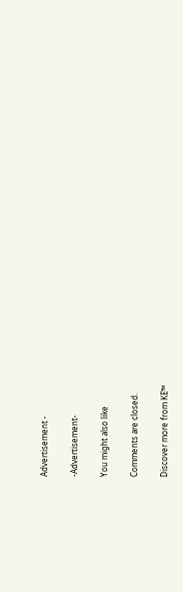Advertisement -

-Advertisement-

You might also like

Comments are closed.

Discover more from KE™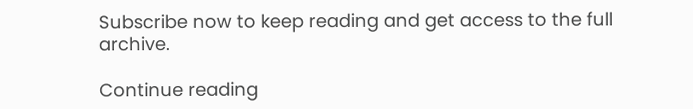Subscribe now to keep reading and get access to the full archive.

Continue reading